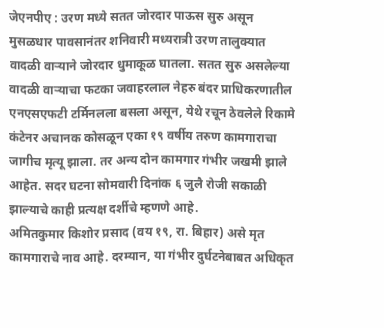जेएनपीए : उरण मध्ये सतत जोरदार पाऊस सुरु असून मुसळधार पावसानंतर शनिवारी मध्यरात्री उरण तालुक्यात वादळी वाऱ्याने जोरदार धुमाकूळ घातला. सतत सुरु असलेल्या वादळी वाऱ्याचा फटका जवाहरलाल नेहरु बंदर प्राधिकरणातील एनएसएफटी टर्मिनलला बसला असून, येथे रचून ठेवलेले रिकामे कंटेनर अचानक कोसळून एका १९ वर्षीय तरुण कामगाराचा जागीच मृत्यू झाला. तर अन्य दोन कामगार गंभीर जखमी झाले आहेत. सदर घटना सोमवारी दिनांक ६ जुलै रोजी सकाळी झाल्याचे काही प्रत्यक्ष दर्शीचे म्हणणे आहे.
अमितकुमार किशोर प्रसाद (वय १९, रा. बिहार) असे मृत कामगाराचे नाव आहे. दरम्यान, या गंभीर दुर्घटनेबाबत अधिकृत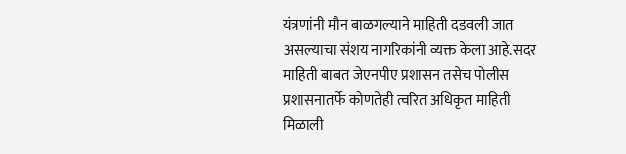यंत्रणांनी मौन बाळगल्याने माहिती दडवली जात असल्याचा संशय नागरिकांनी व्यक्त केला आहे.सदर माहिती बाबत जेएनपीए प्रशासन तसेच पोलीस प्रशासनातर्फे कोणतेही त्वरित अधिकृत माहिती मिळाली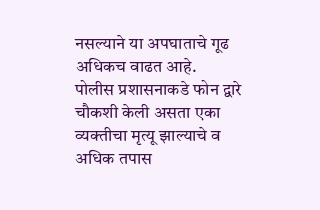नसल्याने या अपघाताचे गूढ अधिकच वाढत आहे.
पोलीस प्रशासनाकडे फोन द्वारे चौकशी केली असता एका व्यक्तीचा मृत्यू झाल्याचे व अधिक तपास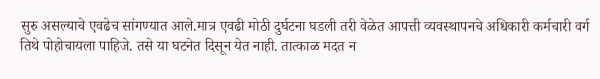सुरु असल्याचे एवढेच सांगण्यात आले.मात्र एवढी मोठी दुर्घटना घडली तरी वेळेत आपत्ती व्यवस्थापनचे अधिकारी कर्मचारी वर्ग तिथे पोहोचायला पाहिजे. तसे या घटनेत दिसून येत नाही. तात्काळ मदत न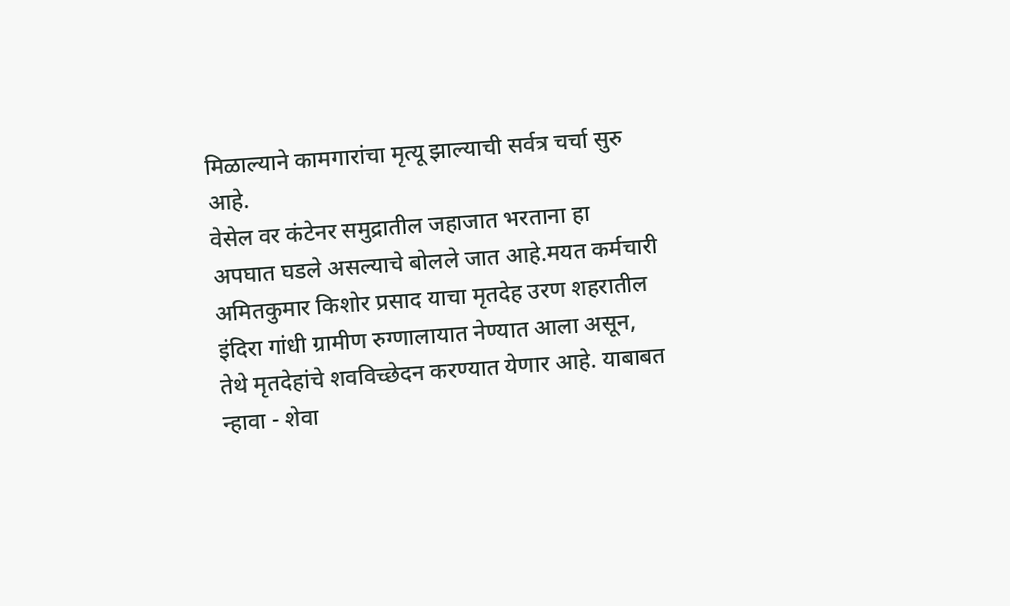मिळाल्याने कामगारांचा मृत्यू झाल्याची सर्वत्र चर्चा सुरु आहे.
वेसेल वर कंटेनर समुद्रातील जहाजात भरताना हा अपघात घडले असल्याचे बोलले जात आहे.मयत कर्मचारी अमितकुमार किशोर प्रसाद याचा मृतदेह उरण शहरातील इंदिरा गांधी ग्रामीण रुग्णालायात नेण्यात आला असून, तेथे मृतदेहांचे शवविच्छेदन करण्यात येणार आहे. याबाबत न्हावा - शेवा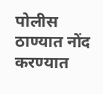पोलीस ठाण्यात नोंद करण्यात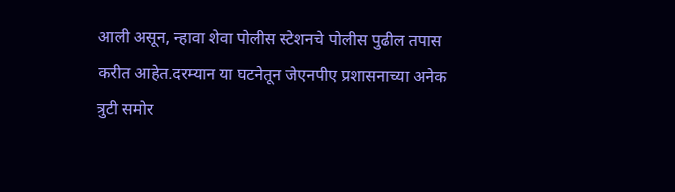आली असून, न्हावा शेवा पोलीस स्टेशनचे पोलीस पुढील तपास करीत आहेत.दरम्यान या घटनेतून जेएनपीए प्रशासनाच्या अनेक त्रुटी समोर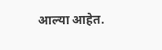आल्या आहेत.